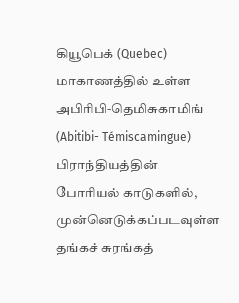கியூபெக் (Quebec) மாகாணத்தில் உள்ள அபிரிபி-தெமிசுகாமிங் (Abitibi- Témiscamingue) பிராந்தியத்தின் போரியல் காடுகளில், முன்னெடுக்கப்படவுள்ள தங்கச் சுரங்கத்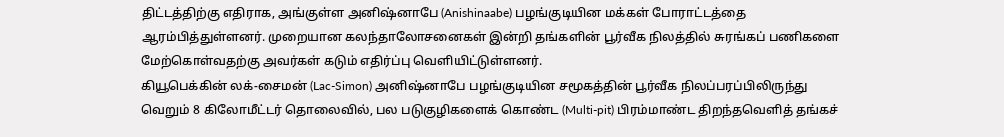திட்டத்திற்கு எதிராக, அங்குள்ள அனிஷ்னாபே (Anishinaabe) பழங்குடியின மக்கள் போராட்டத்தை ஆரம்பித்துள்ளனர். முறையான கலந்தாலோசனைகள் இன்றி தங்களின் பூர்வீக நிலத்தில் சுரங்கப் பணிகளை மேற்கொள்வதற்கு அவர்கள் கடும் எதிர்ப்பு வெளியிட்டுள்ளனர்.
கியூபெக்கின் லக்-சைமன் (Lac-Simon) அனிஷ்னாபே பழங்குடியின சமூகத்தின் பூர்வீக நிலப்பரப்பிலிருந்து வெறும் 8 கிலோமீட்டர் தொலைவில், பல படுகுழிகளைக் கொண்ட (Multi-pit) பிரம்மாண்ட திறந்தவெளித் தங்கச்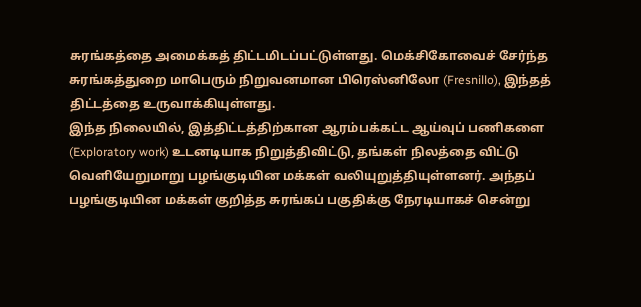சுரங்கத்தை அமைக்கத் திட்டமிடப்பட்டுள்ளது. மெக்சிகோவைச் சேர்ந்த சுரங்கத்துறை மாபெரும் நிறுவனமான பிரெஸ்னிலோ (Fresnillo), இந்தத் திட்டத்தை உருவாக்கியுள்ளது.
இந்த நிலையில், இத்திட்டத்திற்கான ஆரம்பக்கட்ட ஆய்வுப் பணிகளை (Exploratory work) உடனடியாக நிறுத்திவிட்டு, தங்கள் நிலத்தை விட்டு வெளியேறுமாறு பழங்குடியின மக்கள் வலியுறுத்தியுள்ளனர். அந்தப் பழங்குடியின மக்கள் குறித்த சுரங்கப் பகுதிக்கு நேரடியாகச் சென்று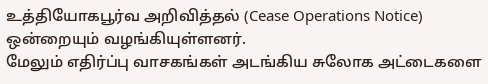உத்தியோகபூர்வ அறிவித்தல் (Cease Operations Notice) ஒன்றையும் வழங்கியுள்ளனர்.
மேலும் எதிர்ப்பு வாசகங்கள் அடங்கிய சுலோக அட்டைகளை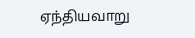ஏந்தியவாறு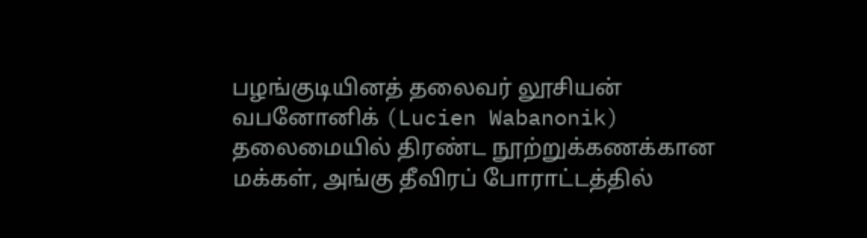பழங்குடியினத் தலைவர் லூசியன் வபனோனிக் (Lucien Wabanonik) தலைமையில் திரண்ட நூற்றுக்கணக்கான மக்கள், அங்கு தீவிரப் போராட்டத்தில்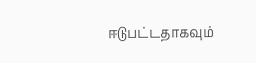ஈடுபட்டதாகவும்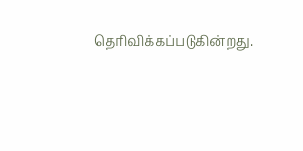தெரிவிக்கப்படுகின்றது.